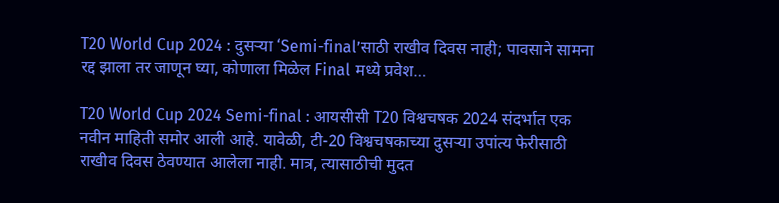T20 World Cup 2024 : दुसऱ्या ‘Semi-final’साठी राखीव दिवस नाही; पावसाने सामना रद्द झाला तर जाणून घ्या, कोणाला मिळेल Final मध्ये प्रवेश…

T20 World Cup 2024 Semi-final : आयसीसी T20 विश्वचषक 2024 संदर्भात एक नवीन माहिती समोर आली आहे. यावेळी, टी-20 विश्वचषकाच्या दुसऱ्या उपांत्य फेरीसाठी राखीव दिवस ठेवण्यात आलेला नाही. मात्र, त्यासाठीची मुदत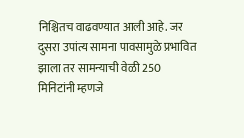निश्चितच वाढवण्यात आली आहे. जर दुसरा उपांत्य सामना पावसामुळे प्रभावित झाला तर सामन्याची वेळी 250 मिनिटांनी म्हणजे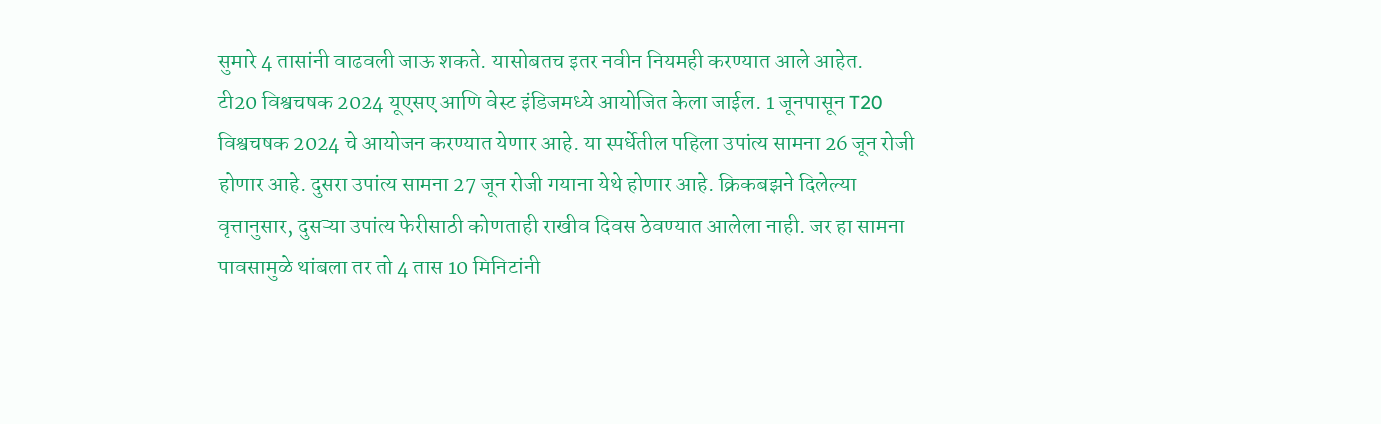सुमारे 4 तासांनी वाढवली जाऊ शकते. यासोबतच इतर नवीन नियमही करण्यात आले आहेत.
टी20 विश्वचषक 2024 यूएसए आणि वेस्ट इंडिजमध्ये आयोजित केला जाईल. 1 जूनपासून T20 विश्वचषक 2024 चे आयोजन करण्यात येणार आहे. या स्पर्धेतील पहिला उपांत्य सामना 26 जून रोजी होणार आहे. दुसरा उपांत्य सामना 27 जून रोजी गयाना येथे होणार आहे. क्रिकबझने दिलेल्या वृत्तानुसार, दुसऱ्या उपांत्य फेरीसाठी कोणताही राखीव दिवस ठेवण्यात आलेला नाही. जर हा सामना पावसामुळे थांबला तर तो 4 तास 10 मिनिटांनी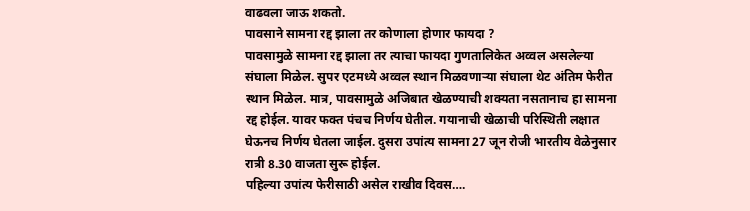वाढवला जाऊ शकतो.
पावसाने सामना रद्द झाला तर कोणाला होणार फायदा ?
पावसामुळे सामना रद्द झाला तर त्याचा फायदा गुणतालिकेत अव्वल असलेल्या संघाला मिळेल. सुपर एटमध्ये अव्वल स्थान मिळवणाऱ्या संघाला थेट अंतिम फेरीत स्थान मिळेल. मात्र, पावसामुळे अजिबात खेळण्याची शक्यता नसतानाच हा सामना रद्द होईल. यावर फक्त पंचच निर्णय घेतील. गयानाची खेळाची परिस्थिती लक्षात घेऊनच निर्णय घेतला जाईल. दुसरा उपांत्य सामना 27 जून रोजी भारतीय वेळेनुसार रात्री 8.30 वाजता सुरू होईल.
पहिल्या उपांत्य फेरीसाठी असेल राखीव दिवस….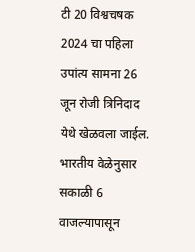टी 20 विश्वचषक 2024 चा पहिला उपांत्य सामना 26 जून रोजी त्रिनिदाद येथे खेळवला जाईल. भारतीय वेळेनुसार सकाळी 6 वाजल्यापासून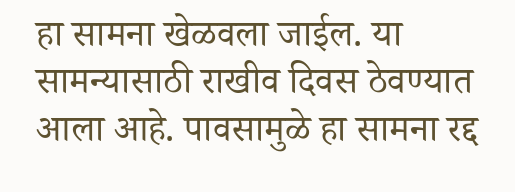हा सामना खेळवला जाईल. या सामन्यासाठी राखीव दिवस ठेवण्यात आला आहे. पावसामुळे हा सामना रद्द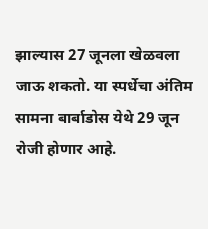झाल्यास 27 जूनला खेळवला जाऊ शकतो. या स्पर्धेचा अंतिम सामना बार्बाडोस येथे 29 जून रोजी होणार आहे.